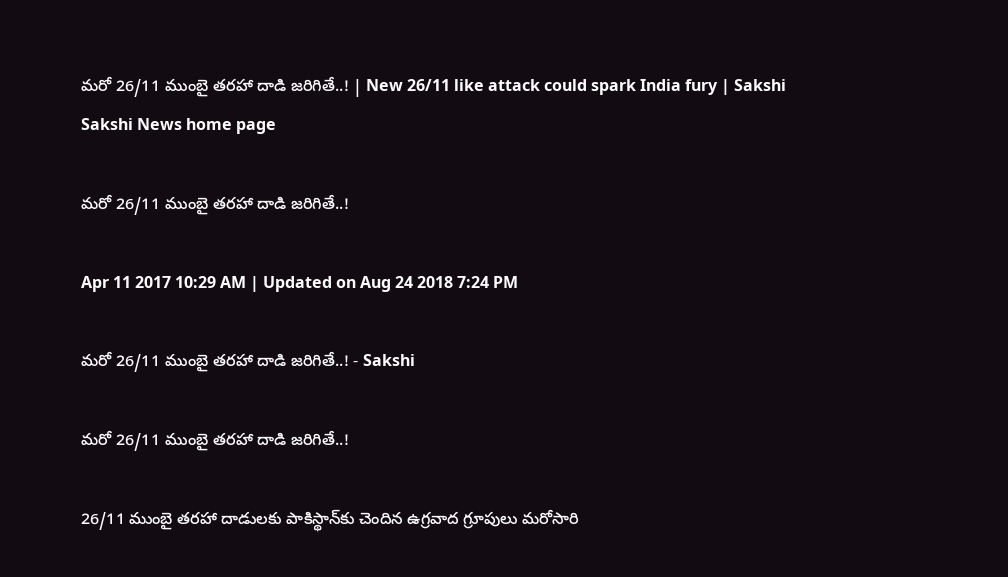మరో 26/11 ముంబై తరహా దాడి జరిగితే..! | New 26/11 like attack could spark India fury | Sakshi
Sakshi News home page

మరో 26/11 ముంబై తరహా దాడి జరిగితే..!

Apr 11 2017 10:29 AM | Updated on Aug 24 2018 7:24 PM

మరో 26/11 ముంబై తరహా దాడి జరిగితే..! - Sakshi

మరో 26/11 ముంబై తరహా దాడి జరిగితే..!

26/11 ముంబై తరహా దాడులకు పాకిస్థాన్‌కు చెందిన ఉగ్రవాద గ్రూపులు మరోసారి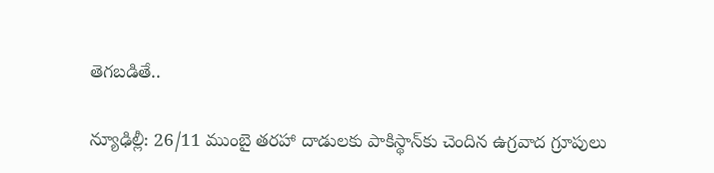తెగబడితే..

న్యూఢిల్లీ: 26/11 ముంబై తరహా దాడులకు పాకిస్థాన్‌కు చెందిన ఉగ్రవాద గ్రూపులు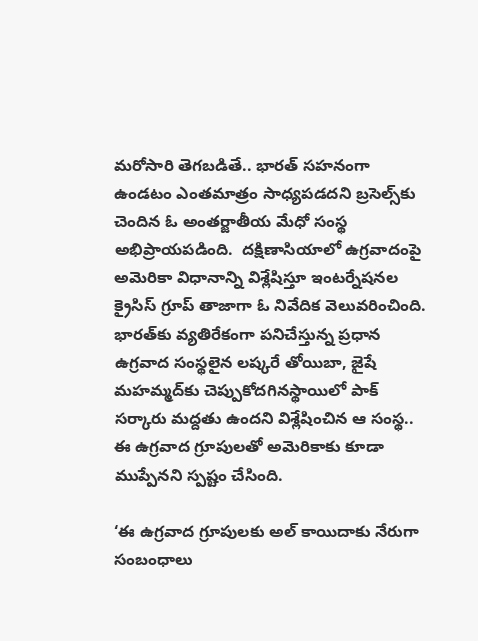మరోసారి తెగబడితే.. భారత్‌ సహనంగా ఉండటం ఎంతమాత్రం సాధ్యపడదని బ్రసెల్స్‌కు చెందిన ఓ అంతర్జాతీయ మేధో సంస్థ అభిప్రాయపడింది.  దక్షిణాసియాలో ఉగ్రవాదంపై అమెరికా విధానాన్ని విశ్లేషిస్తూ ఇంటర్నేషనల క్రైసిస్‌ గ్రూప్‌ తాజాగా ఓ నివేదిక వెలువరించింది. భారత్‌కు వ్యతిరేకంగా పనిచేస్తున్న ప్రధాన ఉగ్రవాద సంస్థలైన లష్కరే తోయిబా, జైషే మహమ్మద్‌కు చెప్పుకోదగినస్థాయిలో పాక్‌ సర్కారు మద్దతు ఉందని విశ్లేషించిన ఆ సంస్థ.. ఈ ఉగ్రవాద గ్రూపులతో అమెరికాకు కూడా ముప్పేనని స్పష్టం చేసింది.

‘ఈ ఉగ్రవాద గ్రూపులకు అల్‌ కాయిదాకు నేరుగా సంబంధాలు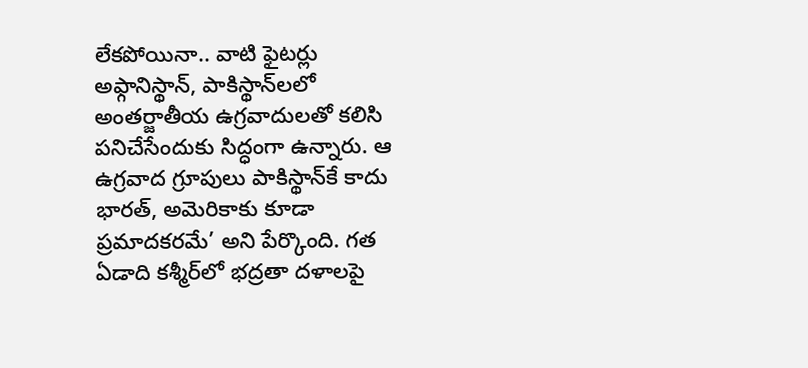లేకపోయినా.. వాటి ఫైటర్లు అఫ్గానిస్థాన్‌, పాకిస్థాన్‌లలో అంతర్జాతీయ ఉగ్రవాదులతో కలిసి పనిచేసేందుకు సిద్ధంగా ఉన్నారు. ఆ ఉగ్రవాద గ్రూపులు పాకిస్థాన్‌కే కాదు భారత్‌, అమెరికాకు కూడా ప్రమాదకరమే’ అని పేర్కొంది. గత ఏడాది కశ్మీర్‌లో భద్రతా దళాలపై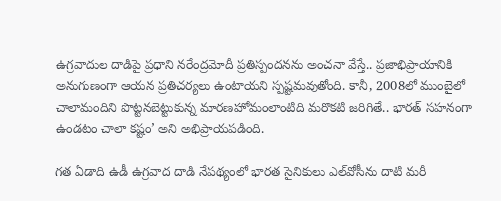ఉగ్రవాదుల దాడిపై ప్రధాని నరేంద్రమోదీ ప్రతిస్పందనను అంచనా వేస్తే.. ప్రజాభిప్రాయానికి అనుగుణంగా ఆయన ప్రతిచర్యలు ఉంటాయని స్పష్టమవుతోంది. కానీ, 2008లో ముంబైలో చాలామందిని పొట్టనబెట్టుకున్న మారణహోమంలాంటిది మరొకటి జరిగితే.. భారత్‌ సహనంగా ఉండటం చాలా కష్టం’ అని అభిప్రాయపడింది.

గత ఏడాది ఉడీ ఉగ్రవాద దాడి నేపథ్యంలో భారత సైనికులు ఎల్‌వోసీను దాటి మరీ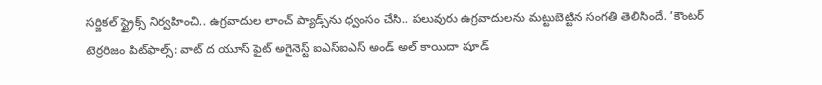సర్జికల్‌ స్ట్రైక్స్‌ నిర్వహించి.. ఉగ్రవాదుల లాంచ్‌ ప్యాడ్స్‌ను ధ్వంసం చేసి.. పలువురు ఉగ్రవాదులను మట్టుబెట్టిన సంగతి తెలిసిందే. ’కౌంటర్‌ టెర్రరిజం పిట్‌ఫాల్స్‌: వాట్‌ ద యూస్‌ ఫైట్‌ అగైనెస్ట్‌ ఐఎస్‌ఐఎస్‌ అండ్‌ అల్‌ కాయిదా షూడ్‌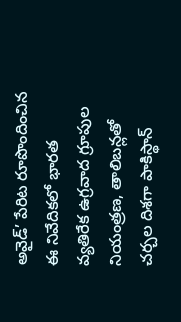అవైడ్‌’ పేరిట రూపొందించిన ఈ నివేదికలో భారత వ్యతిరేక ఉగ్రవాద గ్రూపుల నియంత్రణ, తాలిబన్లతో చర్చల దిశగా పాకిస్థాన్‌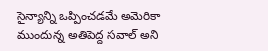సైన్యాన్ని ఒప్పించడమే అమెరికా ముందున్న అతిపెద్ద సవాల్‌ అని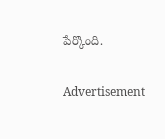పేర్కొంది.


Advertisement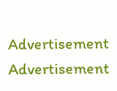Advertisement
Advertisement